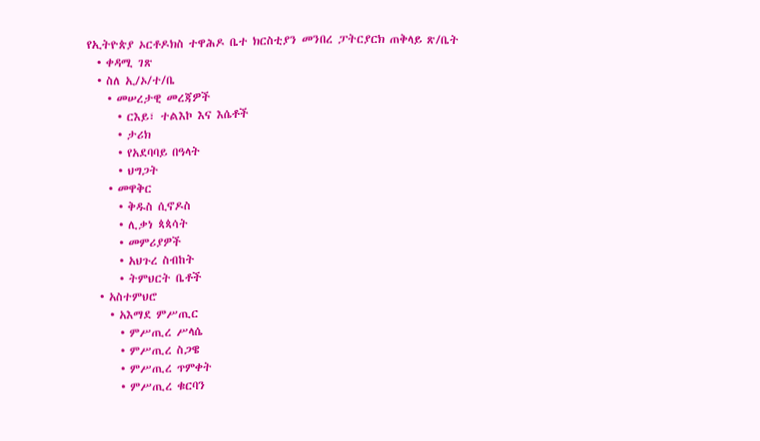የኢትዮጵያ ኦርቶዶክስ ተዋሕዶ ቤተ ክርስቲያን መንበረ ፓትርያርክ ጠቅላይ ጽ/ቤት
  • ቀዳሚ ገጽ
  • ስለ ኢ/ኦ/ተ/ቤ
    • መሠረታዊ መረጃዎች
      • ርእይ፣ ተልእኮ እና እሴቶች
      • ታሪክ
      • የአደባባይ በዓላት
      • ህግጋት
    • መዋቅር
      • ቅዱስ ሲኖዶስ
      • ሊቃነ ጳጳሳት
      • መምሪያዎች
      • አህጉረ ስብከት
      • ትምህርት ቤቶች
  • አስተምህሮ
    • አእማደ ምሥጢር
      • ምሥጢረ ሥላሴ
      • ምሥጢረ ስጋዌ
      • ምሥጢረ ጥምቀት
      • ምሥጢረ ቁርባን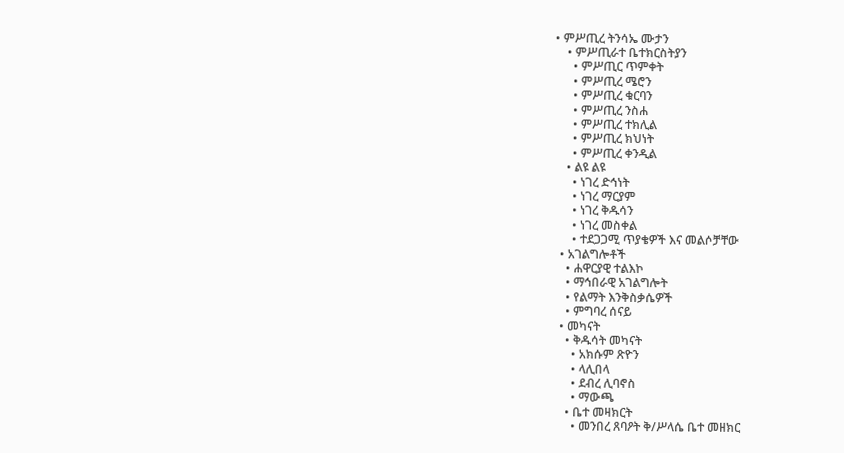• ምሥጢረ ትንሳኤ ሙታን
    • ምሥጢራተ ቤተክርስትያን
      • ምሥጢር ጥምቀት
      • ምሥጢረ ሜሮን
      • ምሥጢረ ቁርባን
      • ምሥጢረ ንስሐ
      • ምሥጢረ ተክሊል
      • ምሥጢረ ክህነት
      • ምሥጢረ ቀንዲል
    • ልዩ ልዩ
      • ነገረ ድኅነት
      • ነገረ ማርያም
      • ነገረ ቅዱሳን
      • ነገረ መስቀል
      • ተደጋጋሚ ጥያቄዎች እና መልሶቻቸው
  • አገልግሎቶች
    • ሐዋርያዊ ተልእኮ
    • ማኅበራዊ አገልግሎት
    • የልማት እንቅስቃሴዎች
    • ምግባረ ሰናይ
  • መካናት
    • ቅዱሳት መካናት
      • አክሱም ጽዮን
      • ላሊበላ
      • ደብረ ሊባኖስ
      • ማውጫ
    • ቤተ መዛክርት
      • መንበረ ጸባዖት ቅ/ሥላሴ ቤተ መዘክር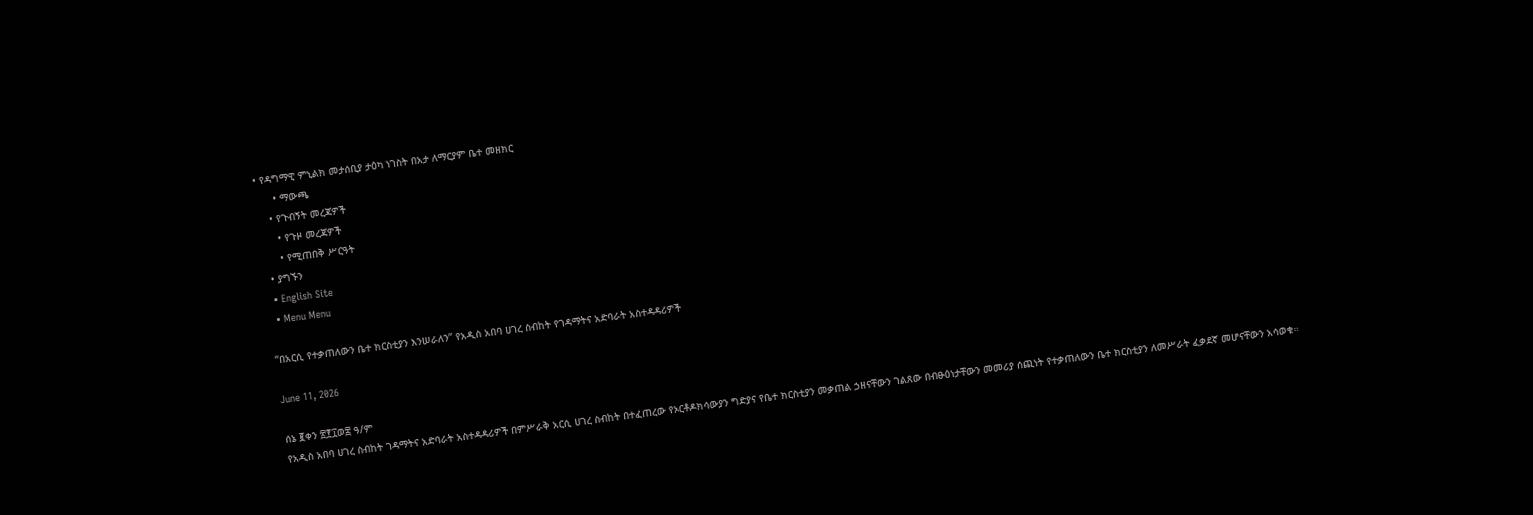• የዳግማዊ ምኒልክ መታሰቢያ ታዕካ ነገስት በአታ ለማርያም ቤተ መዘክር
      • ማውጫ
    • የጉብኝት መረጃዎች
      • የጉዞ መረጃዎች
      • የሚጠበቅ ሥርዓት
  • ያግኙን
  • English Site
  • Menu Menu

“በአርሲ የተቃጠለውን ቤተ ክርስቲያን እንሠራለን” የአዲስ አበባ ሀገረ ስብከት የገዳማትና አድባራት አስተዳዳሪዎች

June 11, 2026

ሰኔ ፪ቀን ፳፻፲ወ፰ ዓ/ም
የአዲስ አበባ ሀገረ ስብከት ገዳማትና አድባራት አስተዳዳሪዎች በምሥራቅ አርሲ ሀገረ ስብከት በተፈጠረው የኦርቶዶክሳውያን ግድያና የቤተ ክርስቲያን መቃጠል ኃዘናቸውን ገልጸው በብፁዕነታቸውን መመሪያ ሰጪነት የተቃጠለውን ቤተ ክርስቲያን ለመሥራት ፈቃደኛ መሆናቸውን አሳወቁ።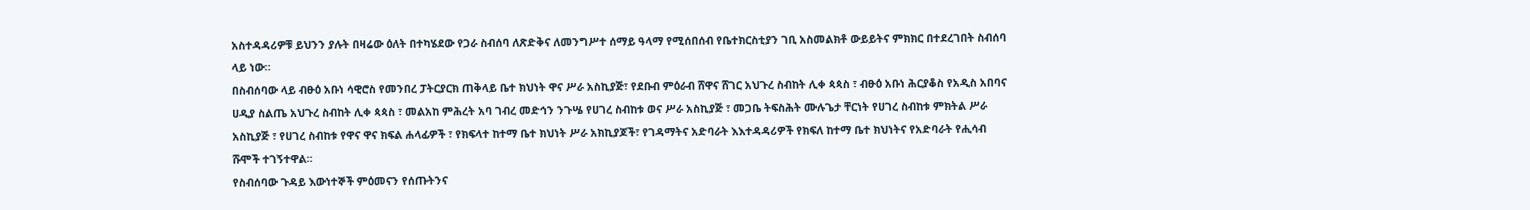አስተዳዳሪዎቹ ይህንን ያሉት በዛሬው ዕለት በተካሄደው የጋራ ስብሰባ ለጽድቅና ለመንግሥተ ሰማይ ዓላማ የሚሰበሰብ የቤተክርስቲያን ገቢ አስመልክቶ ውይይትና ምክክር በተደረገበት ስብሰባ ላይ ነው።
በስብሰባው ላይ ብፁዕ አቡነ ሳዊሮስ የመንበረ ፓትርያርክ ጠቅላይ ቤተ ክህነት ዋና ሥራ አስኪያጅ፣ የደቡብ ምዕራብ ሸዋና ሸገር አህጉረ ስብከት ሊቀ ጳጳስ ፣ ብፁዕ አቡነ ሕርያቆስ የአዲስ አበባና ሀዲያ ስልጤ አህጉረ ስብከት ሊቀ ጳጳስ ፣ መልአከ ምሕረት አባ ገብረ መድኅን ንጉሤ የሀገረ ስብከቱ ወና ሥራ አስኪያጅ ፣ መጋቤ ትፍስሕት ሙሉጌታ ቸርነት የሀገረ ስብከቱ ምክትል ሥራ አስኪያጅ ፣ የሀገረ ስብከቱ የዋና ዋና ክፍል ሐላፊዎች ፣ የክፍላተ ከተማ ቤተ ክህነት ሥራ አክኪያጆች፣ የገዳማትና አድባራት እእተዳዳሪዎች የክፍለ ከተማ ቤተ ክህነትና የአድባራት የሒሳብ ሹሞች ተገኝተዋል።
የስብሰባው ጉዳይ እውነተኞች ምዕመናን የሰጡትንና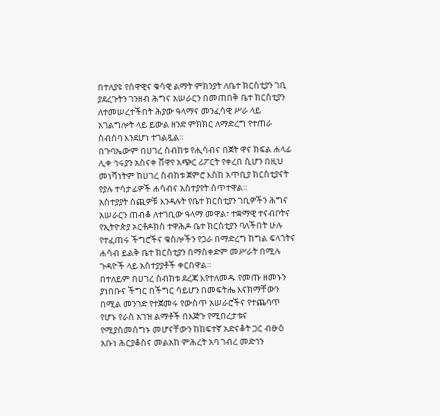በተለያዩ የሰዋዊና ቁሳዊ ልማት ምክንያት ለቤተ ክርስቲያን ገቢ ያደረጉትን ገንዘብ ሕግና አሠራርን በመጠበቅ ቤተ ክርስቲያን ለተመሠረተችበት ሕያው ዓላማና መንፈሳዊ ሥራ ላይ አገልግሎት ላይ ይውል ዘንድ ምክክር ለማድረግ የተጠራ ስብሰባ እንደሆነ ተገልጿል።
በጉባኤውም በሀገረ ስብከቱ የሒሳብና በጀት ዋና ክፍል ሐላፊ ሊቀ ኅሩያን አስናቀ ሸዋየ አጭር ሪፖርት የቀረበ ሲሆን በዚህ መነሻነትም ከሀገረ ስብከቱ ጀምሮ እስከ አጥቢያ ክርስቲያናት የያሉ ተሳታፊዎች ሐሳብና አስተያየት ሰጥተዋል።
አስተያያት ሰጪዎቹ እንዳሉት የቤተ ክርስቲያን ገቢዎችን ሕግና አሠራርን ጠብቆ ለተገቢው ዓላማ መዋል፣ ተቋማዊ ተናብቦትና የኢትዮጵያ ኦርቶዶክስ ተዋሕዶ ቤተ ክርስቲያን ባለችበት ሁሉ የተፈጠሩ ችግሮችና ቁስሎችን የጋራ በማድረግ ከግል ፍላጎትና ሐሳብ ይልቅ ቤተ ክርስቲያን በማስቀድም መሥራት በሚሉ ጉዳዮች ላይ አስተያያቶች ቀርበዋል።
በተለይም በሀገረ ስብከቱ ደረጃ እየተለመዱ የመጡ ዘመኑን ያነበቡና ችግር በችግር ሳይሆን በመፍትሔ እናክማቸውን በሚል መንገድ የተጀመሩ የውስጥ አሠራሮችና የተጨባጥ የሆኑ የራስ አገዝ ልማቶች በእጅጉ የሚበረታቱና የሚያስመሰግኑ መሆናቸውን ከከፍተኛ አድናቆት ጋር ብፁዕ አቡነ ሕርያቆስና መልአከ ምሕረት አባ ገብረ መድኅን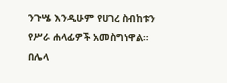ንጉሤ እንዲሁም የሀገረ ስብከቱን የሥራ ሐላፊዎች አመስግነዋል።
በሌላ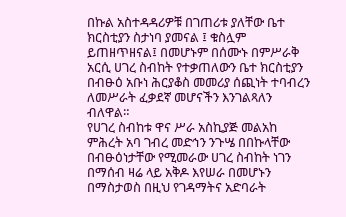በኩል አስተዳዳሪዎቹ በገጠሪቱ ያለቸው ቤተ ክርስቲያን ስታነባ ያመናል ፤ ቁስሏም ይጠዘጥዘናል፤ በመሆኑም በሰሙኑ በምሥራቅ አርሲ ሀገረ ስብከት የተቃጠለውን ቤተ ክርስቲያን በብፁዕ አቡነ ሕርያቆስ መመሪያ ሰጪነት ተባብረን ለመሥራት ፈቃደኛ መሆናችን እንገልጻለን ብለዋል።
የሀገረ ስብከቱ ዋና ሥራ አስኪያጅ መልአከ ምሕረት አባ ገብረ መድኅን ንጉሤ በበኩላቸው በብፁዕነታቸው የሚመራው ሀገረ ስብከት ነገን በማሰብ ዛሬ ላይ አቅዶ እየሠራ በመሆኑን በማስታወስ በዚህ የገዳማትና አድባራት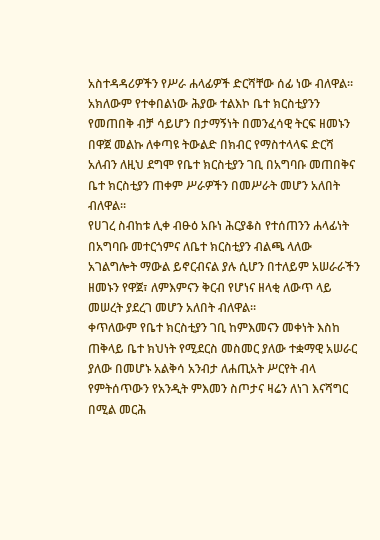አስተዳዳሪዎችን የሥራ ሐላፊዎች ድርሻቸው ሰፊ ነው ብለዋል።
አክለውም የተቀበልነው ሕያው ተልእኮ ቤተ ክርስቲያንን የመጠበቅ ብቻ ሳይሆን በታማኝነት በመንፈሳዊ ትርፍ ዘመኑን በዋጀ መልኩ ለቀጣዩ ትውልድ በክብር የማስተላላፍ ድርሻ አለብን ለዚህ ደግሞ የቤተ ክርስቲያን ገቢ በአግባቡ መጠበቅና ቤተ ክርስቲያን ጠቀም ሥራዎችን በመሥራት መሆን አለበት ብለዋል።
የሀገረ ስብከቱ ሊቀ ብፁዕ አቡነ ሕርያቆስ የተሰጠንን ሐላፊነት በአግባቡ መተርጎምና ለቤተ ክርስቲያን ብልጫ ላለው አገልግሎት ማውል ይኖርብናል ያሉ ሲሆን በተለይም አሠራራችን ዘመኑን የዋጀ፣ ለምእምናን ቅርብ የሆነና ዘላቂ ለውጥ ላይ መሠረት ያደረገ መሆን አለበት ብለዋል።
ቀጥለውም የቤተ ክርስቲያን ገቢ ከምእመናን መቀነት እስከ ጠቅላይ ቤተ ክህነት የሚደርስ መስመር ያለው ተቋማዊ አሠራር ያለው በመሆኑ አልቅሳ አንብታ ለሐጢአት ሥርየት ብላ የምትሰጥውን የአንዲት ምእመን ስጦታና ዛሬን ለነገ እናሻግር በሚል መርሕ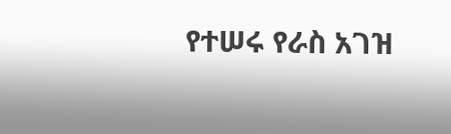የተሠሩ የራስ አገዝ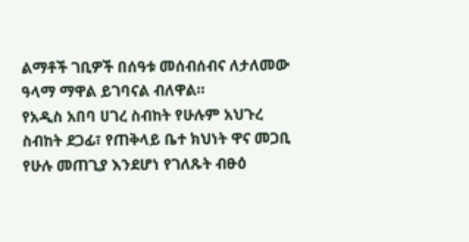ልማቶች ገቢዎች በሰዓቱ መሰብሰብና ለታለመው ዓላማ ማዋል ይገባናል ብለዋል።
የአዲስ አበባ ሀገረ ስብከት የሁሉም አህጉረ ስብከት ደጋፊ፣ የጠቅላይ ቤተ ክህነት ዋና መጋቢ የሁሉ መጠጊያ እንደሆነ የገለጹት ብፁዕ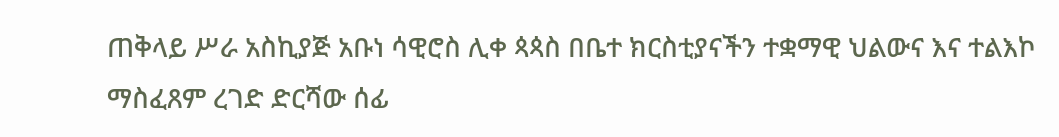ጠቅላይ ሥራ አስኪያጅ አቡነ ሳዊሮስ ሊቀ ጳጳስ በቤተ ክርስቲያናችን ተቋማዊ ህልውና እና ተልእኮ ማስፈጸም ረገድ ድርሻው ሰፊ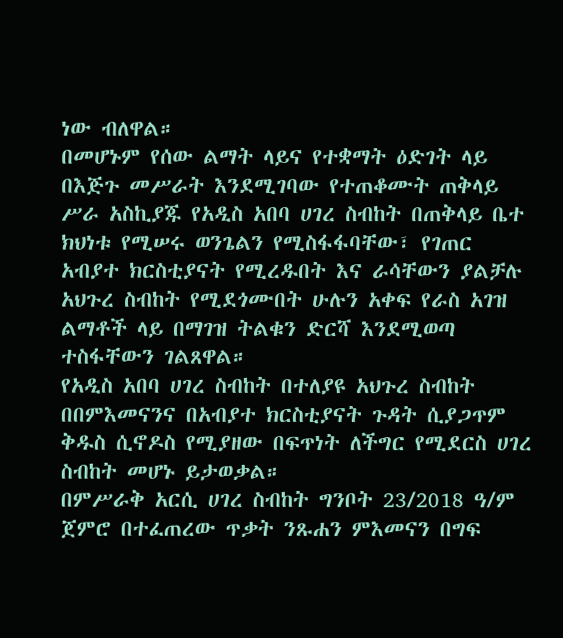ነው ብለዋል።
በመሆኑም የሰው ልማት ላይና የተቋማት ዕድገት ላይ በእጅጉ መሥራት እንደሚገባው የተጠቆሙት ጠቅላይ ሥራ አስኪያጁ የአዲስ አበባ ሀገረ ስብከት በጠቅላይ ቤተ ክህነቱ የሚሠሩ ወንጌልን የሚስፋፋባቸው፣ የገጠር አብያተ ክርስቲያናት የሚረዱበት እና ራሳቸውን ያልቻሉ አህጉረ ስብከት የሚደጎሙበት ሁሉን አቀፍ የራስ አገዝ ልማቶች ላይ በማገዝ ትልቁን ድርሻ እንደሚወጣ ተስፋቸውን ገልጸዋል።
የአዲስ አበባ ሀገረ ስብከት በተለያዩ አህጉረ ስብከት በበምእመናንና በአብያተ ክርስቲያናት ጉዳት ሲያጋጥም ቅዱስ ሲኖዶስ የሚያዘው በፍጥነት ለችግር የሚደርስ ሀገረ ስብከት መሆኑ ይታወቃል።
በምሥራቅ አርሲ ሀገረ ስብከት ግንቦት 23/2018 ዓ/ም ጀምሮ በተፈጠረው ጥቃት ንጹሐን ምእመናን በግፍ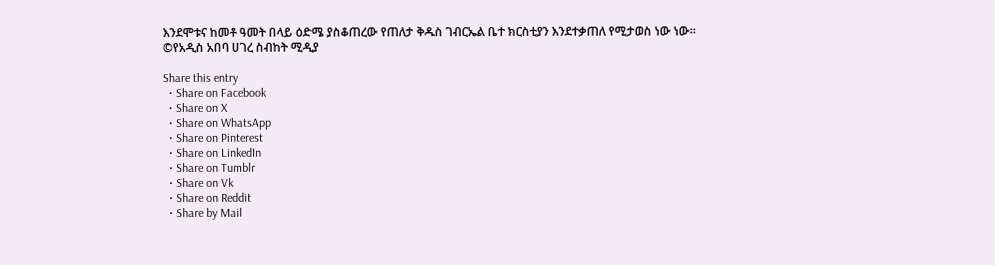እንደሞቱና ከመቶ ዓመት በላይ ዕድሜ ያስቆጠረው የጠለታ ቅዱስ ገብርኤል ቤተ ክርስቲያን እንደተቃጠለ የሚታወስ ነው ነው።
©የአዲስ አበባ ሀገረ ስብከት ሚዲያ

Share this entry
  • Share on Facebook
  • Share on X
  • Share on WhatsApp
  • Share on Pinterest
  • Share on LinkedIn
  • Share on Tumblr
  • Share on Vk
  • Share on Reddit
  • Share by Mail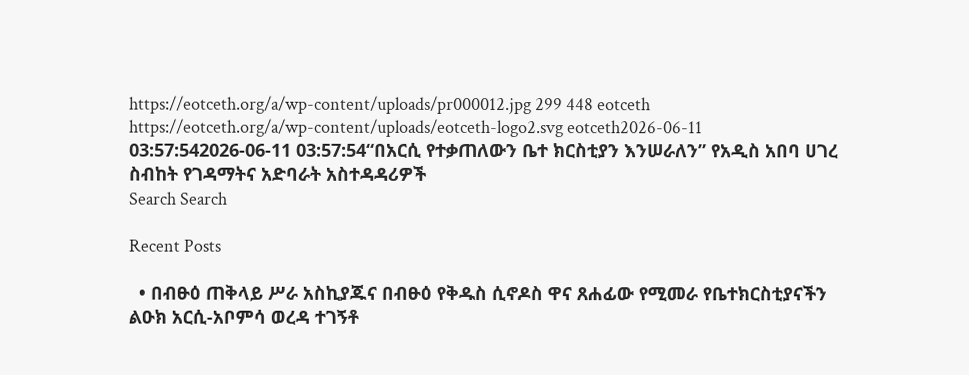https://eotceth.org/a/wp-content/uploads/pr000012.jpg 299 448 eotceth https://eotceth.org/a/wp-content/uploads/eotceth-logo2.svg eotceth2026-06-11 03:57:542026-06-11 03:57:54“በአርሲ የተቃጠለውን ቤተ ክርስቲያን እንሠራለን” የአዲስ አበባ ሀገረ ስብከት የገዳማትና አድባራት አስተዳዳሪዎች
Search Search

Recent Posts

  • በብፁዕ ጠቅላይ ሥራ አስኪያጁና በብፁዕ የቅዱስ ሲኖዶስ ዋና ጸሐፊው የሚመራ የቤተክርስቲያናችን ልዑክ አርሲ-አቦምሳ ወረዳ ተገኝቶ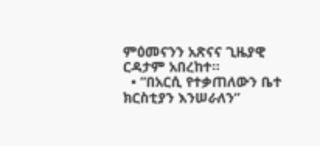ምዕመናንን አጽናና ጊዜያዊ ርዳታም አበረከተ።
  • “በአርሲ የተቃጠለውን ቤተ ክርስቲያን እንሠራለን”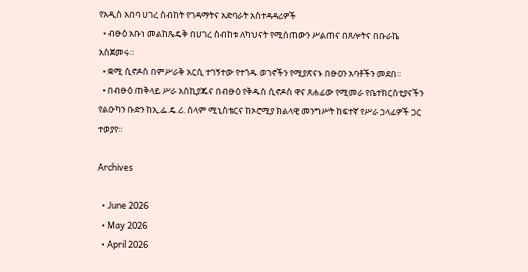የአዲስ አበባ ሀገረ ስብከት የገዳማትና አድባራት አስተዳዳሪዎች
  • ብፁዕ አቡነ መልከጼዴቅ በሀገረ ስብከቱ ለካህናት የሚሰጠውን ሥልጠና በጸሎትና በቡራኬ አስጀመሩ።
  • ቋሚ ሲኖዶስ በምሥራቅ አርሲ ተገኝተው የተጎዱ ወገኖችን የሚያጽናኑ በፁዐን አባቶችን መደበ።
  • በብፁዕ ጠቅላይ ሥራ አስኪያጁና በብፁዕ የቅዱስ ሲኖዶስ ዋና ጸሐፊው የሚመራ የቤተክርስቲያናችን የልዑካን ቡድን ከኢ.ፌ.ዴ.ሪ. ሰላም ሚኒስቴርና ከኦሮሚያ ክልላዊ መንግሥት ከፍተኛ የሥራ ኃላፊዎች ጋር ተወያየ።

Archives

  • June 2026
  • May 2026
  • April 2026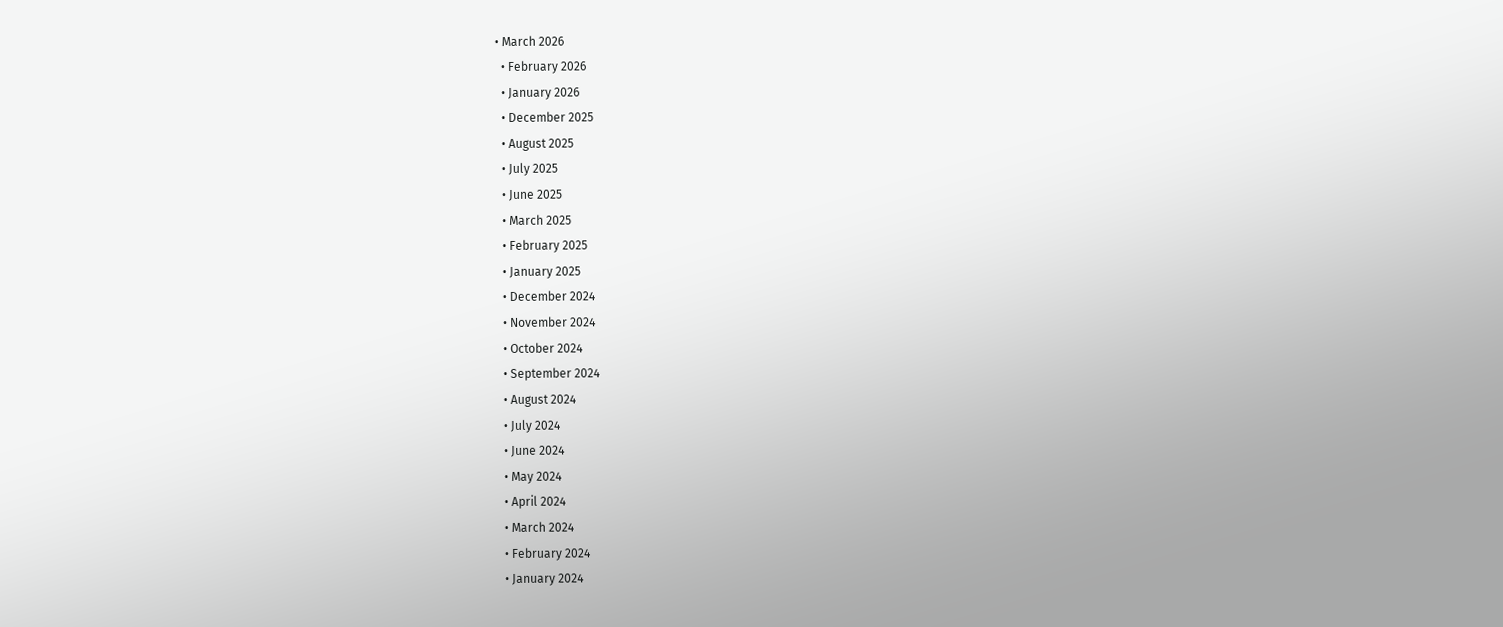• March 2026
  • February 2026
  • January 2026
  • December 2025
  • August 2025
  • July 2025
  • June 2025
  • March 2025
  • February 2025
  • January 2025
  • December 2024
  • November 2024
  • October 2024
  • September 2024
  • August 2024
  • July 2024
  • June 2024
  • May 2024
  • April 2024
  • March 2024
  • February 2024
  • January 2024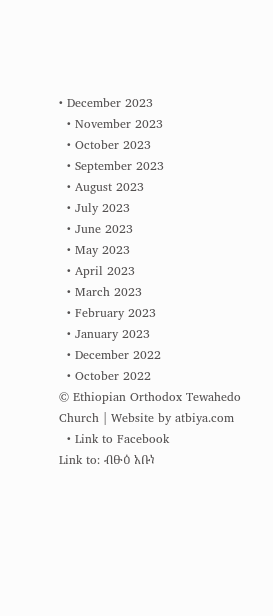• December 2023
  • November 2023
  • October 2023
  • September 2023
  • August 2023
  • July 2023
  • June 2023
  • May 2023
  • April 2023
  • March 2023
  • February 2023
  • January 2023
  • December 2022
  • October 2022
© Ethiopian Orthodox Tewahedo Church | Website by atbiya.com
  • Link to Facebook
Link to: ብፁዕ አቡነ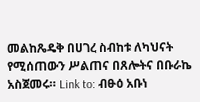መልከጼዴቅ በሀገረ ስብከቱ ለካህናት የሚሰጠውን ሥልጠና በጸሎትና በቡራኬ አስጀመሩ። Link to: ብፁዕ አቡነ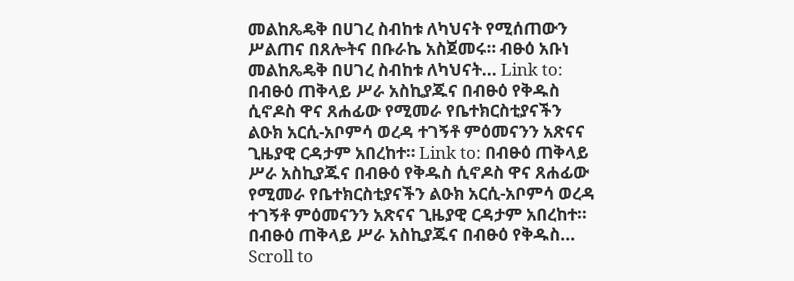መልከጼዴቅ በሀገረ ስብከቱ ለካህናት የሚሰጠውን ሥልጠና በጸሎትና በቡራኬ አስጀመሩ። ብፁዕ አቡነ መልከጼዴቅ በሀገረ ስብከቱ ለካህናት... Link to: በብፁዕ ጠቅላይ ሥራ አስኪያጁና በብፁዕ የቅዱስ ሲኖዶስ ዋና ጸሐፊው የሚመራ የቤተክርስቲያናችን ልዑክ አርሲ-አቦምሳ ወረዳ ተገኝቶ ምዕመናንን አጽናና ጊዜያዊ ርዳታም አበረከተ። Link to: በብፁዕ ጠቅላይ ሥራ አስኪያጁና በብፁዕ የቅዱስ ሲኖዶስ ዋና ጸሐፊው የሚመራ የቤተክርስቲያናችን ልዑክ አርሲ-አቦምሳ ወረዳ ተገኝቶ ምዕመናንን አጽናና ጊዜያዊ ርዳታም አበረከተ። በብፁዕ ጠቅላይ ሥራ አስኪያጁና በብፁዕ የቅዱስ...
Scroll to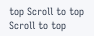top Scroll to top Scroll to top